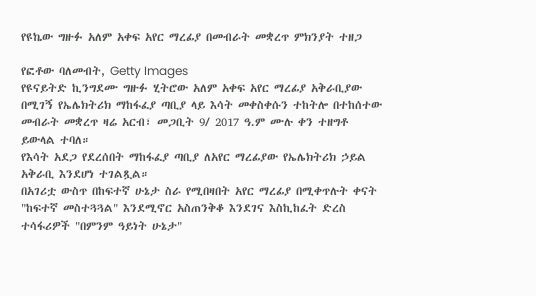የዩኬው ግዙፉ አለም አቀፍ አየር ማረፊያ በመብራት መቋረጥ ምክንያት ተዘጋ

የፎቶው ባለመብት, Getty Images
የዩናይትድ ኪንግደሙ ግዙፉ ሂትሮው አለም አቀፍ አየር ማረፊያ አቅራቢያው በሚገኝ የኤሌክትሪክ ማከፋፈያ ጣቢያ ላይ እሳት መቀስቀሱን ተከትሎ በተከሰተው መብራት መቋረጥ ዛሬ አርብ፣ መጋቢት 9/ 2017 ዓ.ም ሙሉ ቀን ተዘግቶ ይውላል ተባለ።
የእሳት አደጋ የደረሰበት ማከፋፈያ ጣቢያ ለአየር ማረፊያው የኤሌክትሪክ ኃይል አቅራቢ እንደሆነ ተገልጿል።
በአገሪቷ ውስጥ በከፍተኛ ሁኔታ ስራ የሚበዛበት አየር ማረፊያ በሚቀጥሉት ቀናት "ከፍተኛ መስተጓጓል" እንደሚኖር አስጠንቅቆ እንደገና እስኪከፈት ድረስ ተሳፋሪዎች "በምንም ዓይነት ሁኔታ"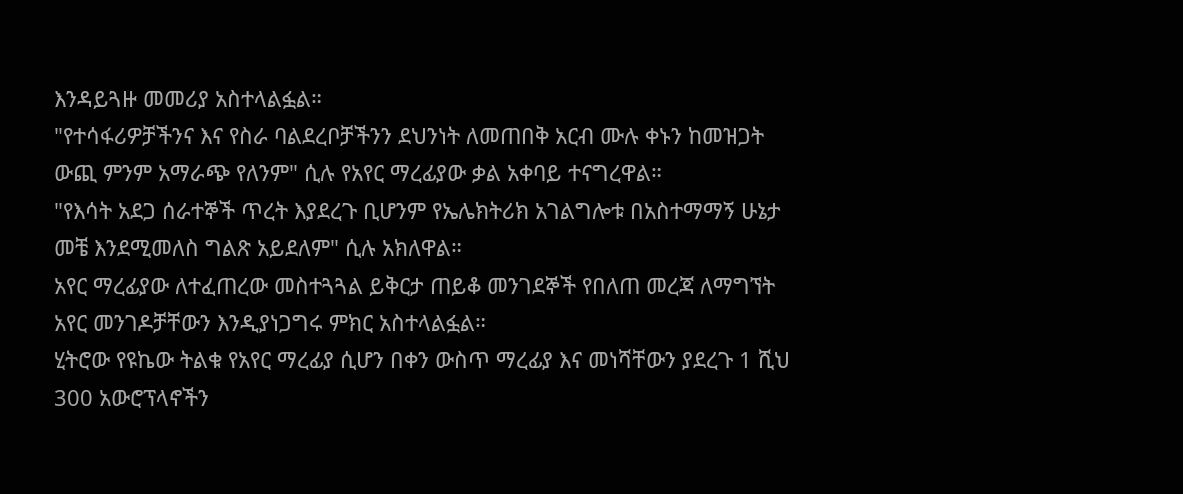እንዳይጓዙ መመሪያ አስተላልፏል።
"የተሳፋሪዎቻችንና እና የስራ ባልደረቦቻችንን ደህንነት ለመጠበቅ አርብ ሙሉ ቀኑን ከመዝጋት ውጪ ምንም አማራጭ የለንም" ሲሉ የአየር ማረፊያው ቃል አቀባይ ተናግረዋል።
"የእሳት አደጋ ሰራተኞች ጥረት እያደረጉ ቢሆንም የኤሌክትሪክ አገልግሎቱ በአስተማማኝ ሁኔታ መቼ እንደሚመለስ ግልጽ አይደለም" ሲሉ አክለዋል።
አየር ማረፊያው ለተፈጠረው መስተጓጓል ይቅርታ ጠይቆ መንገደኞች የበለጠ መረጃ ለማግኘት አየር መንገዶቻቸውን እንዲያነጋግሩ ምክር አስተላልፏል።
ሂትሮው የዩኬው ትልቁ የአየር ማረፊያ ሲሆን በቀን ውስጥ ማረፊያ እና መነሻቸውን ያደረጉ 1 ሺህ 300 አውሮፕላኖችን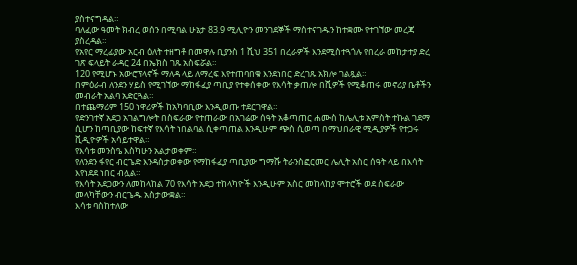ያስተናግዳል።
ባለፈው ዓመት ክብረ ወሰን በሚባል ሁኔታ 83.9 ሚሊዮን መንገደኞች ማስተናገዱን ከተቋሙ የተገኘው መረጃ ያስረዳል።
የአየር ማረፊያው አርብ ዕለት ተዘግቶ በመዋሉ ቢያንስ 1 ሺህ 351 በረራዎች እንደሚስተጓጎሉ የበረራ መከታተያ ድረ ገጽ ፍላይት ራዳር 24 በኤክስ ገጹ አስፍሯል።
120 የሚሆኑ አውሮፕላኖች ማለዳ ላይ ለማረፍ እየተጠባበቁ እንደነበር ድረገጹ አክሎ ገልጿል።
በምዕራብ ለንደን ሃይስ የሚገኘው ማከፋፈያ ጣቢያ የተቀሰቀው የእሳት ቃጠሎ በሺዎች የሚቆጠሩ መኖሪያ ቤቶችን መብራት አልባ አድርጓል።
በተጨማሪም 150 ነዋሪዎች ከአካባቢው እንዲወጡ ተደርገዋል።
የድንገተኛ አደጋ አገልግሎት በስፍራው የተጠራው በአገሬው ሰዓት አቆጣጠር ሐሙስ ከሌሊቱ አምስት ተኩል ገደማ ሲሆን ከጣቢያው ከፍተኛ የእሳት ነበልባል ሲቀጣጠል እንዲሁም ጭስ ሲወጣ በማህበራዊ ሚዲያዎች የተጋሩ ቪዲዮዎች አሳይተዋል።
የእሳቱ መንስዔ እስካሁን አልታወቀም።
የለንደን ፋየር ብርጌድ እንዳስታወቀው የማከፋፈያ ጣቢያው ግማሹ ትራንስፎርመር ሌሊት አስር ሰዓት ላይ በእሳት እየነደደ ነበር ብሏል።
የእሳት አደጋውን ለመከላከል 70 የእሳት አደጋ ተከላካዮች እንዲሁም አስር መከላከያ ሞተሮች ወደ ስፍራው መላካቸውን ብርጌዱ አስታውቋል።
እሳቱ ባስከተለው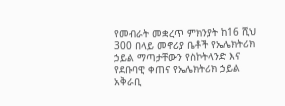የመብራት መቋረጥ ምክንያት ከ16 ሺህ 300 በላይ መኖሪያ ቤቶች የኤሌክትሪክ ኃይል ማጣታቸውን የስኮትላንድ እና የደቡባዊ ቀጠና የኤሌክትሪክ ኃይል አቅራቢ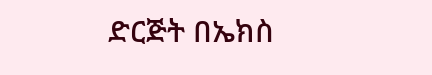ድርጅት በኤክስ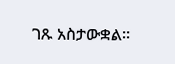ገጹ አስታውቋል።